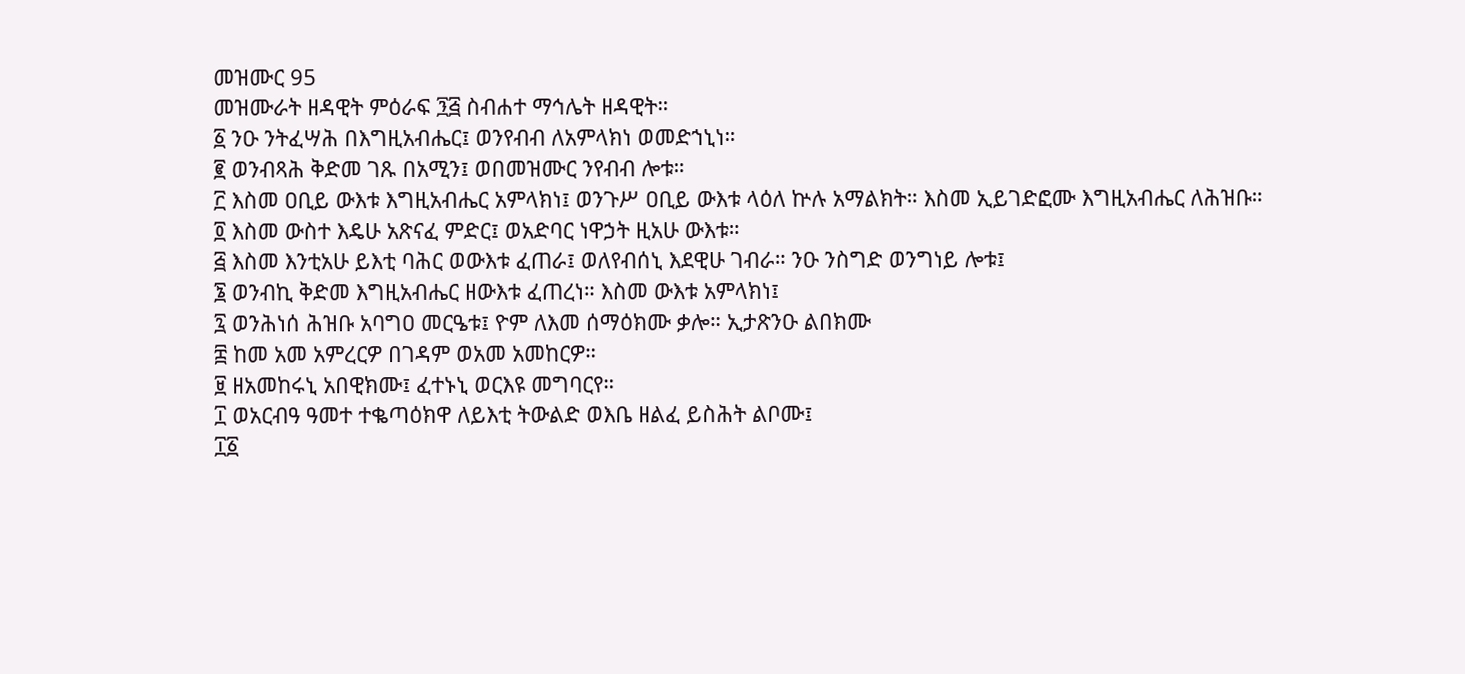መዝሙር 95
መዝሙራት ዘዳዊት ምዕራፍ ፺፭ ስብሐተ ማኅሌት ዘዳዊት።
፩ ንዑ ንትፈሣሕ በእግዚአብሔር፤ ወንየብብ ለአምላክነ ወመድኀኒነ።
፪ ወንብጻሕ ቅድመ ገጹ በአሚን፤ ወበመዝሙር ንየብብ ሎቱ።
፫ እስመ ዐቢይ ውእቱ እግዚአብሔር አምላክነ፤ ወንጉሥ ዐቢይ ውእቱ ላዕለ ኵሉ አማልክት። እስመ ኢይገድፎሙ እግዚአብሔር ለሕዝቡ።
፬ እስመ ውስተ እዴሁ አጽናፈ ምድር፤ ወአድባር ነዋኃት ዚአሁ ውእቱ።
፭ እስመ እንቲአሁ ይእቲ ባሕር ወውእቱ ፈጠራ፤ ወለየብሰኒ እደዊሁ ገብራ። ንዑ ንስግድ ወንግነይ ሎቱ፤
፮ ወንብኪ ቅድመ እግዚአብሔር ዘውእቱ ፈጠረነ። እስመ ውእቱ አምላክነ፤
፯ ወንሕነሰ ሕዝቡ አባግዐ መርዔቱ፤ ዮም ለእመ ሰማዕክሙ ቃሎ። ኢታጽንዑ ልበክሙ
፰ ከመ አመ አምረርዎ በገዳም ወአመ አመከርዎ።
፱ ዘአመከሩኒ አበዊክሙ፤ ፈተኑኒ ወርእዩ መግባርየ።
፲ ወአርብዓ ዓመተ ተቈጣዕክዋ ለይእቲ ትውልድ ወእቤ ዘልፈ ይስሕት ልቦሙ፤
፲፩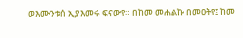ወእሙንቱሰ ኢያእመሩ ፍናውየ። በከመ መሐልኩ በመዐትየ፤ ከመ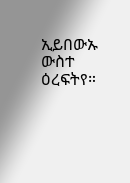ኢይበውኡ ውስተ ዕረፍትየ።